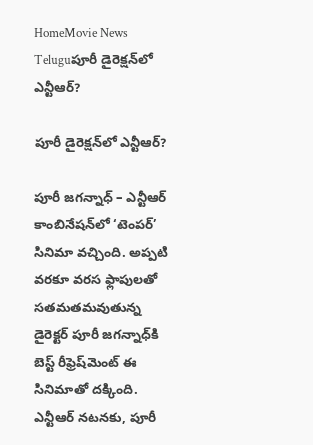HomeMovie News Teluguపూరీ డైరెక్షన్‌లో ఎన్టీఆర్‌?

పూరీ డైరెక్షన్‌లో ఎన్టీఆర్‌?

పూరీ జగన్నాధ్‌ – ఎన్టీఆర్‌ కాంబినేషన్‌లో ‘టెంపర్‌’ సినిమా వచ్చింది. అప్పటి వరకూ వరస ఫ్లాపులతో సతమతమవుతున్న డైరెక్టర్‌ పూరీ జగన్నాధ్‌కి బెస్ట్‌ రీఫ్రెష్‌మెంట్‌ ఈ సినిమాతో దక్కింది. ఎన్టీఆర్‌ నటనకు, పూరీ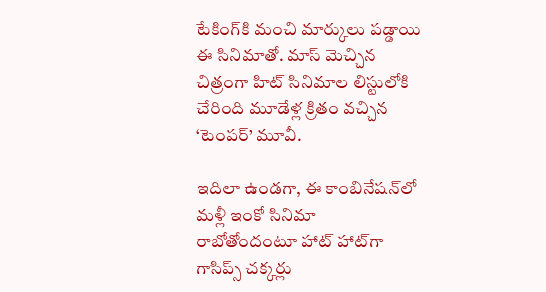టేకింగ్‌కి మంచి మార్కులు పడ్డాయి ఈ సినిమాతో. మాస్‌ మెచ్చిన చిత్రంగా హిట్‌ సినిమాల లిస్టులోకి చేరింది మూడేళ్ల క్రితం వచ్చిన ‘టెంపర్‌’ మూవీ.

ఇదిలా ఉండగా, ఈ కాంబినేషన్‌లో మళ్లీ ఇంకో సినిమా రాబోతోందంటూ హాట్‌ హాట్‌గా గాసిప్స్‌ చక్కర్లు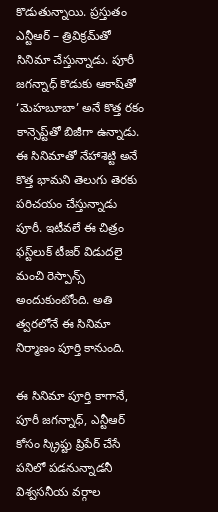కొడుతున్నాయి. ప్రస్తుతం ఎన్టీఆర్‌ – త్రివిక్రమ్‌తో సినిమా చేస్తున్నాడు. పూరీ జగన్నాధ్‌ కొడుకు ఆకాష్‌తో ‘మెహబూబా’ అనే కొత్త రకం కాన్సెప్ట్‌తో బిజీగా ఉన్నాడు. ఈ సినిమాతో నేహాశెట్టి అనే కొత్త భామని తెలుగు తెరకు పరిచయం చేస్తున్నాడు పూరీ. ఇటీవలే ఈ చిత్రం ఫస్ట్‌లుక్‌ టీజర్‌ విడుదలై మంచి రెస్పాన్స్‌ అందుకుంటోంది. అతి త్వరలోనే ఈ సినిమా నిర్మాణం పూర్తి కానుంది.

ఈ సినిమా పూర్తి కాగానే, పూరీ జగన్నాధ్‌, ఎన్టీఆర్‌ కోసం స్క్రిప్టు ప్రిపేర్‌ చేసే పనిలో పడనున్నాడనీ విశ్వసనీయ వర్గాల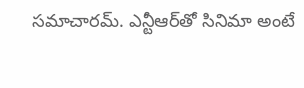సమాచారమ్‌. ఎన్టీఆర్‌తో సినిమా అంటే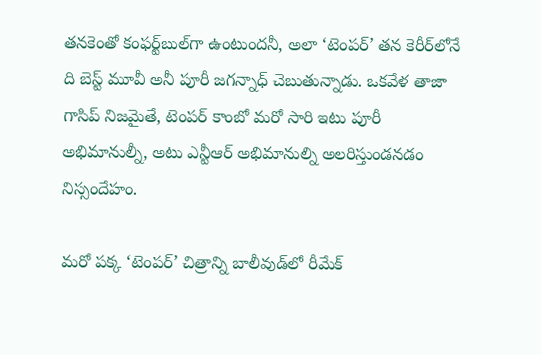తనకెంతో కంఫర్ట్‌బుల్‌గా ఉంటుందనీ, అలా ‘టెంపర్‌’ తన కెరీర్‌లోనే ది బెస్ట్‌ మూవీ అనీ పూరీ జగన్నాధ్‌ చెబుతున్నాడు. ఒకవేళ తాజా గాసిప్‌ నిజమైతే, టెంపర్‌ కాంబో మరో సారి ఇటు పూరీ అభిమానుల్నీ, అటు ఎన్టీఆర్‌ అభిమానుల్ని అలరిస్తుండనడం నిస్సందేహం.

మరో పక్క ‘టెంపర్‌’ చిత్రాన్ని బాలీవుడ్‌లో రీమేక్‌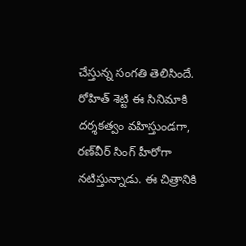చేస్తున్న సంగతి తెలిసిందే. రోహిత్‌ శెట్టి ఈ సినిమాకి దర్శకత్వం వహిస్తుండగా, రణ్‌వీర్‌ సింగ్‌ హీరోగా నటిస్తున్నాడు. ఈ చిత్రానికి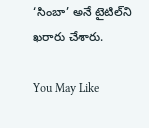‘సింబా’ అనే టైటిల్‌ని ఖరారు చేశారు.

You May Like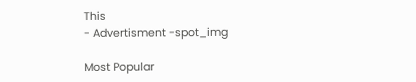This
- Advertisment -spot_img

Most Popular